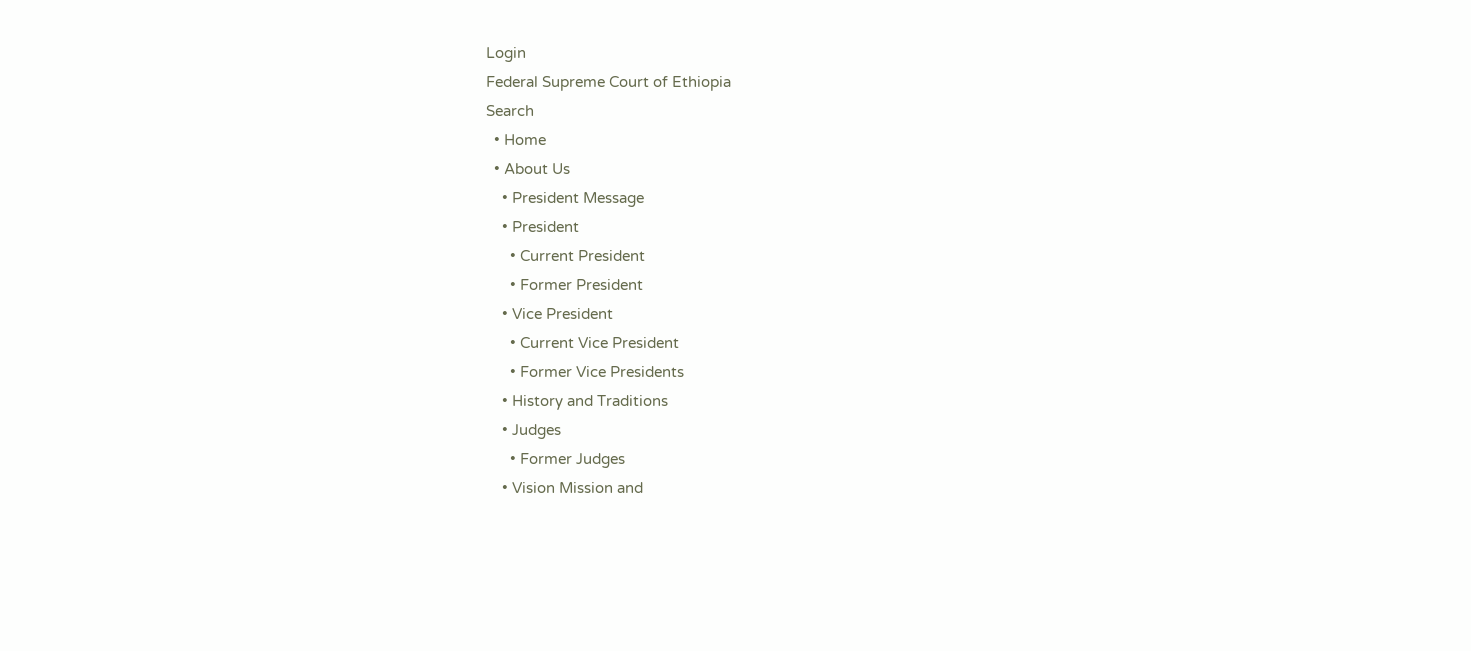Login
Federal Supreme Court of Ethiopia
Search
  • Home
  • About Us
    • President Message
    • President
      • Current President
      • Former President
    • Vice President
      • Current Vice President
      • Former Vice Presidents
    • History and Traditions
    • Judges
      • Former Judges
    • Vision Mission and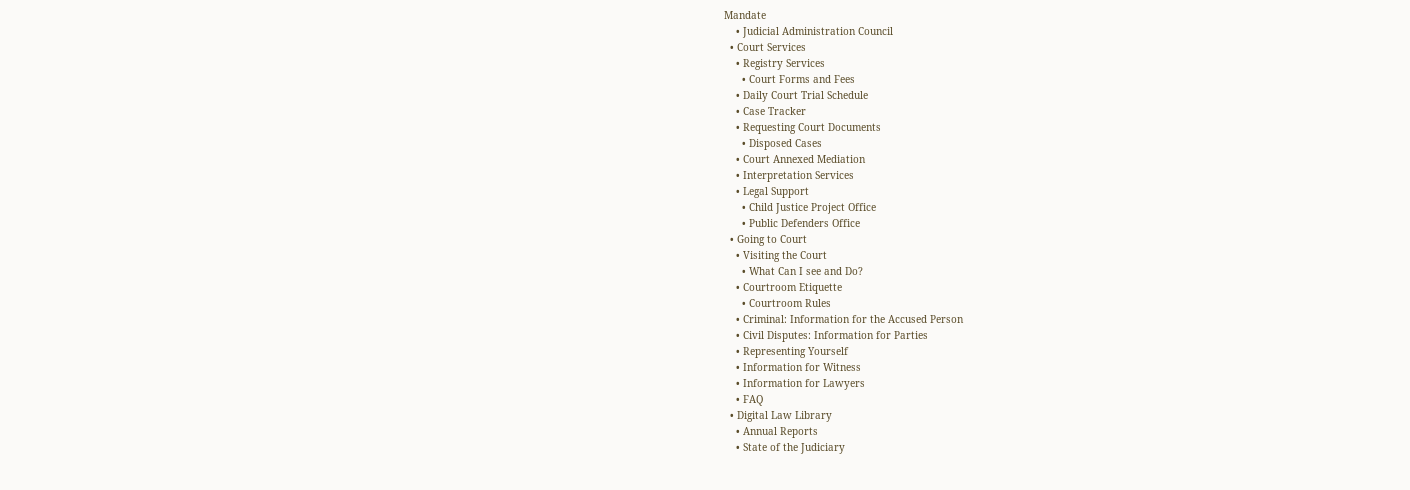Mandate
    • Judicial Administration Council
  • Court Services
    • Registry Services
      • Court Forms and Fees
    • Daily Court Trial Schedule
    • Case Tracker
    • Requesting Court Documents
      • Disposed Cases
    • Court Annexed Mediation
    • Interpretation Services
    • Legal Support
      • Child Justice Project Office
      • Public Defenders Office
  • Going to Court
    • Visiting the Court
      • What Can I see and Do?
    • Courtroom Etiquette
      • Courtroom Rules
    • Criminal: Information for the Accused Person
    • Civil Disputes: Information for Parties
    • Representing Yourself
    • Information for Witness
    • Information for Lawyers
    • FAQ
  • Digital Law Library
    • Annual Reports
    • State of the Judiciary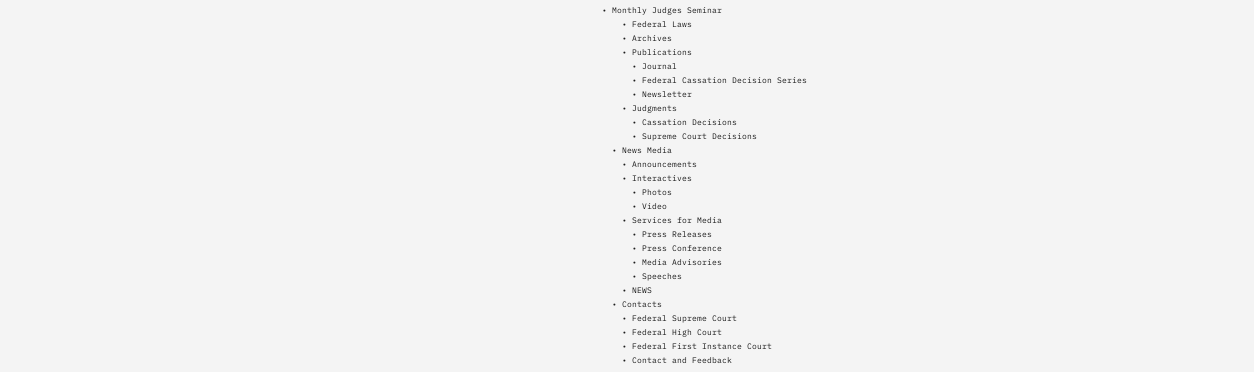• Monthly Judges Seminar
    • Federal Laws
    • Archives
    • Publications
      • Journal
      • Federal Cassation Decision Series
      • Newsletter
    • Judgments
      • Cassation Decisions
      • Supreme Court Decisions
  • News Media
    • Announcements
    • Interactives
      • Photos
      • Video
    • Services for Media
      • Press Releases
      • Press Conference
      • Media Advisories
      • Speeches
    • NEWS
  • Contacts
    • Federal Supreme Court
    • Federal High Court
    • Federal First Instance Court
    • Contact and Feedback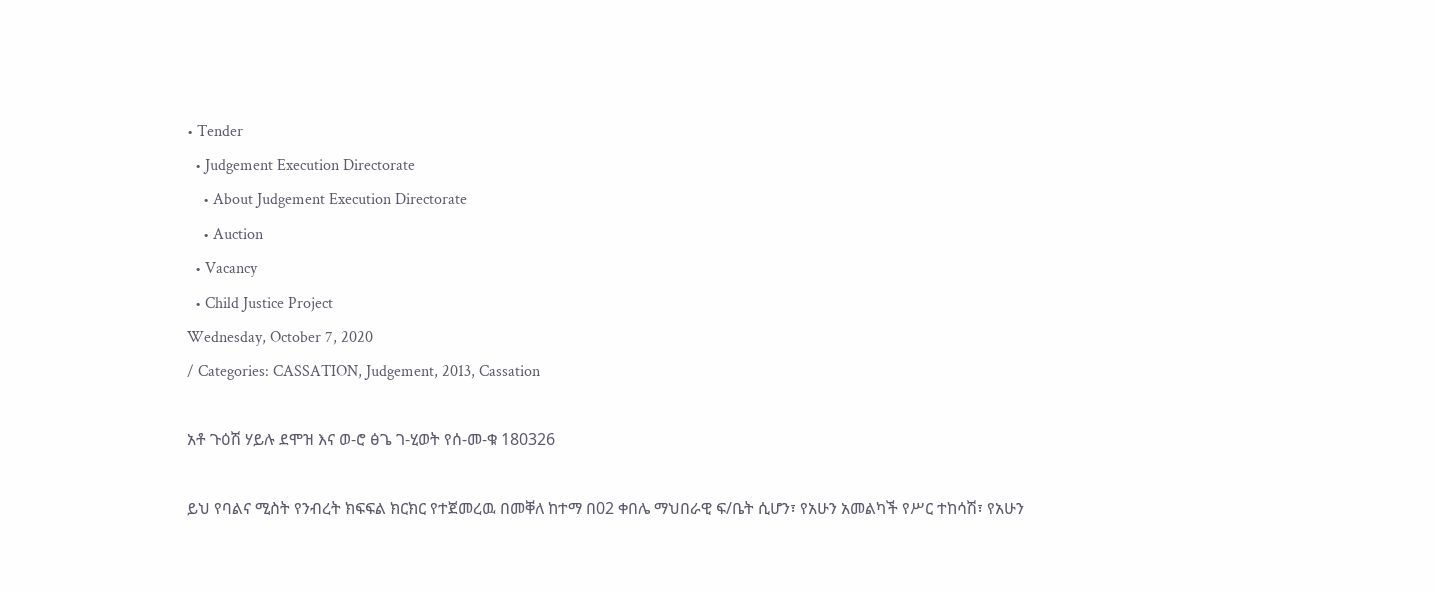• Tender
  • Judgement Execution Directorate
    • About Judgement Execution Directorate
    • Auction
  • Vacancy
  • Child Justice Project
Wednesday, October 7, 2020
/ Categories: CASSATION, Judgement, 2013, Cassation

አቶ ጉዕሽ ሃይሉ ደሞዝ እና ወ-ሮ ፅጌ ገ-ሂወት የሰ-መ-ቁ 180326

ይህ የባልና ሚስት የንብረት ክፍፍል ክርክር የተጀመረዉ በመቐለ ከተማ በ02 ቀበሌ ማህበራዊ ፍ/ቤት ሲሆን፣ የአሁን አመልካች የሥር ተከሳሽ፣ የአሁን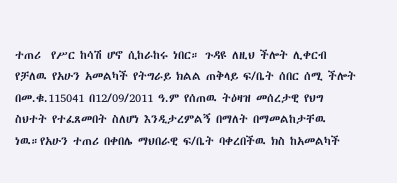ተጠሪ  የሥር ከሳሽ ሆኖ ሲከራከሩ ነበር። ጉዳዩ ለዚህ ችሎት ሊቀርብ የቻለዉ የአሁን አመልካች የትግራይ ክልል ጠቅላይ ፍ/ቤት ሰበር ሰሚ ችሎት በመ.ቁ.115041 በ12/09/2011 ዓ.ም የሰጠዉ ትዕዛዝ መሰረታዊ የህግ ስህተት የተፈጸመበት ስለሆነ እንዲታረምልኝ በማለት በማመልከታቸዉ ነዉ።የአሁን ተጠሪ በቀበሌ ማህበራዊ ፍ/ቤት ባቀረበችዉ ክስ ከአመልካች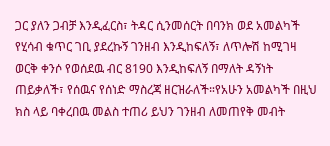ጋር ያለን ጋብቻ እንዲፈርስ፣ ትዳር ሲንመሰርት በባንክ ወደ አመልካች የሂሳብ ቁጥር ገቢ ያደረኩኝ ገንዘብ እንዲከፍለኝ፣ ለጥሎሽ ከሚገዛ ወርቅ ቀንሶ የወሰደዉ ብር 8190 እንዲከፍለኝ በማለት ዳኝነት ጠይቃለች፣ የሰዉና የሰነድ ማስረጃ ዘርዝራለች።የአሁን አመልካች በዚህ ክስ ላይ ባቀረበዉ መልስ ተጠሪ ይህን ገንዘብ ለመጠየቅ መብት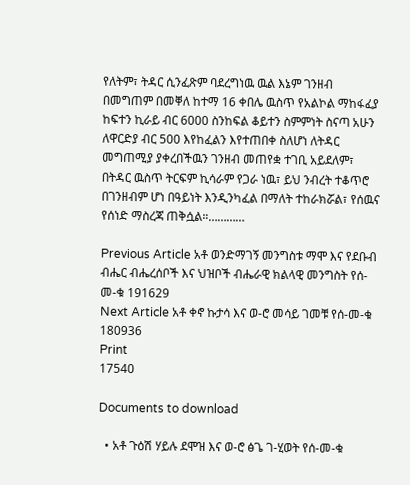የለትም፣ ትዳር ሲንፈጽም ባደረግነዉ ዉል እኔም ገንዘብ በመግጠም በመቐለ ከተማ 16 ቀበሌ ዉስጥ የአልኮል ማከፋፈያ ከፍተን ኪራይ ብር 6000 ስንከፍል ቆይተን ስምምነት ስናጣ አሁን ለዋርድያ ብር 500 እየከፈልን እየተጠበቀ ስለሆነ ለትዳር መግጠሚያ ያቀረበችዉን ገንዘብ መጠየቋ ተገቢ አይደለም፣ በትዳር ዉስጥ ትርፍም ኪሳራም የጋራ ነዉ፣ ይህ ንብረት ተቆጥሮ በገንዘብም ሆነ በዓይነት እንዲንካፈል በማለት ተከራክሯል፣ የሰዉና የሰነድ ማስረጃ ጠቅሷል።…………

Previous Article አቶ ወንድማገኝ መንግስቱ ማሞ እና የደቡብ ብሔር ብሔረሰቦች እና ህዝቦች ብሔራዊ ክልላዊ መንግስት የሰ-መ-ቁ 191629
Next Article አቶ ቀኖ ኩታሳ እና ወ-ሮ መሳይ ገመቹ የሰ-መ-ቁ 180936
Print
17540

Documents to download

  • አቶ ጉዕሽ ሃይሉ ደሞዝ እና ወ-ሮ ፅጌ ገ-ሂወት የሰ-መ-ቁ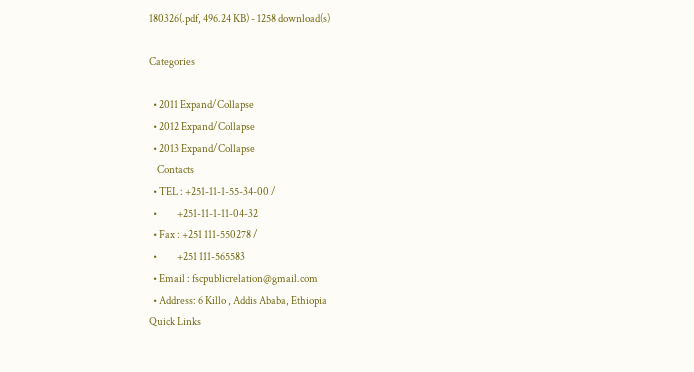180326(.pdf, 496.24 KB) - 1258 download(s)

Categories

  • 2011 Expand/Collapse
  • 2012 Expand/Collapse
  • 2013 Expand/Collapse
    Contacts
  • TEL : +251-11-1-55-34-00 /
  •          +251-11-1-11-04-32
  • Fax : +251 111-550278 /
  •          +251 111-565583
  • Email : fscpublicrelation@gmail.com
  • Address: 6 Killo , Addis Ababa, Ethiopia
Quick Links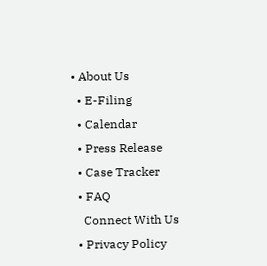• About Us
  • E-Filing
  • Calendar
  • Press Release
  • Case Tracker
  • FAQ
    Connect With Us
  • Privacy Policy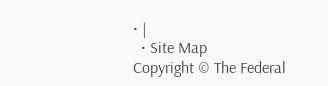• |
  • Site Map
Copyright © The Federal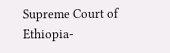Supreme Court of Ethiopia-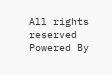All rights reserved
Powered By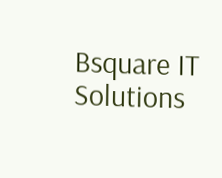Bsquare IT Solutions